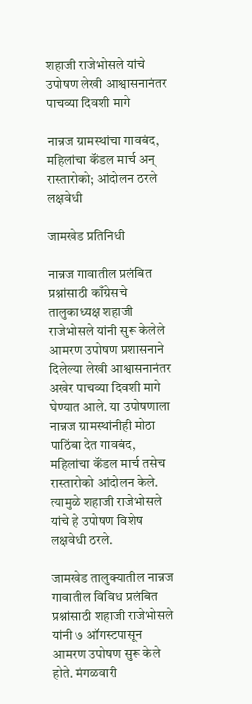शहाजी राजेभोसले यांचे उपोषण लेखी आश्वासनानंतर पाचव्या दिवशी मागे

नान्नज ग्रामस्थांचा गावबंद, महिलांचा कॅंडल मार्च अन् रास्तारोको; आंदोलन ठरले लक्षवेधी

जामखेड प्रतिनिधी

नान्नज गावातील प्रलंबित प्रश्नांसाठी काँग्रेसचे तालुकाध्यक्ष शहाजी राजेभोसले यांनी सुरू केलेले आमरण उपोषण प्रशासनाने दिलेल्या लेखी आश्वासनानंतर अखेर पाचव्या दिवशी मागे घेण्यात आले. या उपोषणाला नान्नज ग्रामस्थांनीही मोठा पाठिंबा देत गावबंद, महिलांचा कॅंडल मार्च तसेच रास्तारोको आंदोलन केले. त्यामुळे शहाजी राजेभोसले यांचे हे उपोषण विशेष लक्षवेधी ठरले.

जामखेड तालुक्यातील नान्नज गावातील विविध प्रलंबित प्रश्नांसाठी शहाजी राजेभोसले यांनी ७ ऑगस्टपासून आमरण उपोषण सुरू केले होते. मंगळवारी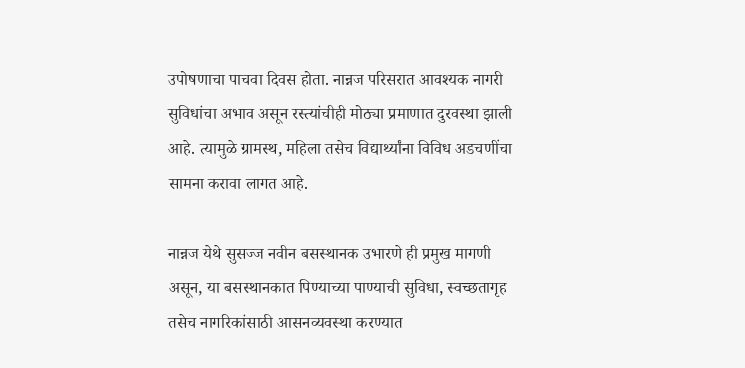उपोषणाचा पाचवा दिवस होता. नान्नज परिसरात आवश्यक नागरी सुविधांचा अभाव असून रस्त्यांचीही मोठ्या प्रमाणात दुरवस्था झाली आहे. त्यामुळे ग्रामस्थ, महिला तसेच विद्यार्थ्यांना विविध अडचणींचा सामना करावा लागत आहे.

नान्नज येथे सुसज्ज नवीन बसस्थानक उभारणे ही प्रमुख मागणी असून, या बसस्थानकात पिण्याच्या पाण्याची सुविधा, स्वच्छतागृह तसेच नागरिकांसाठी आसनव्यवस्था करण्यात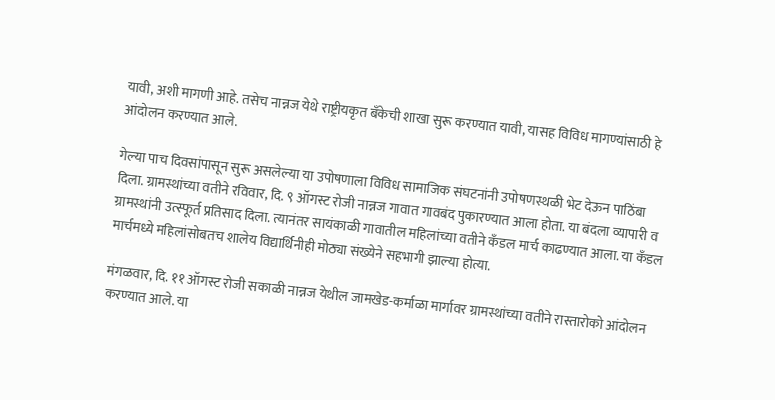यावी, अशी मागणी आहे. तसेच नान्नज येथे राष्ट्रीयकृत बँकेची शाखा सुरू करण्यात यावी, यासह विविध मागण्यांसाठी हे आंदोलन करण्यात आले.

गेल्या पाच दिवसांपासून सुरू असलेल्या या उपोषणाला विविध सामाजिक संघटनांनी उपोषणस्थळी भेट देऊन पाठिंबा दिला. ग्रामस्थांच्या वतीने रविवार, दि. ९ ऑगस्ट रोजी नान्नज गावात गावबंद पुकारण्यात आला होता. या बंदला व्यापारी व ग्रामस्थांनी उत्स्फूर्त प्रतिसाद दिला. त्यानंतर सायंकाळी गावातील महिलांच्या वतीने कॅंडल मार्च काढण्यात आला. या कॅंडल मार्चमध्ये महिलांसोबतच शालेय विद्यार्थिनीही मोठ्या संख्येने सहभागी झाल्या होत्या.

मंगळवार, दि. ११ ऑगस्ट रोजी सकाळी नान्नज येथील जामखेड-कर्माळा मार्गावर ग्रामस्थांच्या वतीने रास्तारोको आंदोलन करण्यात आले. या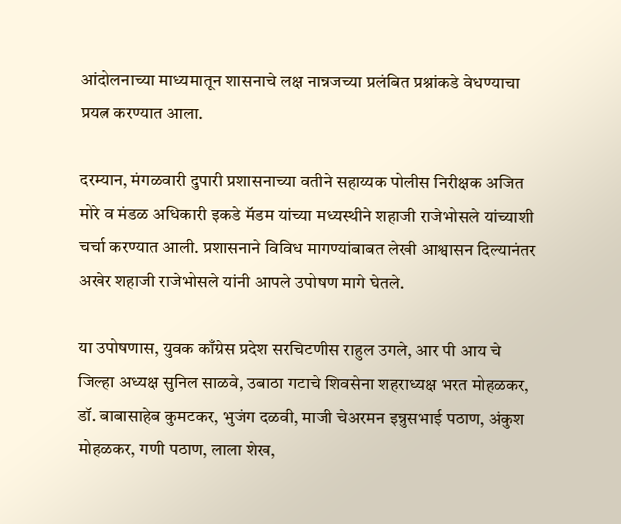आंदोलनाच्या माध्यमातून शासनाचे लक्ष नान्नजच्या प्रलंबित प्रश्नांकडे वेधण्याचा प्रयत्न करण्यात आला.

दरम्यान, मंगळवारी दुपारी प्रशासनाच्या वतीने सहाय्यक पोलीस निरीक्षक अजित मोरे व मंडळ अधिकारी इकडे मॅडम यांच्या मध्यस्थीने शहाजी राजेभोसले यांच्याशी चर्चा करण्यात आली. प्रशासनाने विविध मागण्यांबाबत लेखी आश्वासन दिल्यानंतर अखेर शहाजी राजेभोसले यांनी आपले उपोषण मागे घेतले.

या उपोषणास, युवक काँग्रेस प्रदेश सरचिटणीस राहुल उगले, आर पी आय चे जिल्हा अध्यक्ष सुनिल साळवे, उबाठा गटाचे शिवसेना शहराध्यक्ष भरत मोहळकर, डॉ. बाबासाहेब कुमटकर, भुजंग दळवी, माजी चेअरमन इन्नुसभाई पठाण, अंकुश मोहळकर, गणी पठाण, लाला शेख,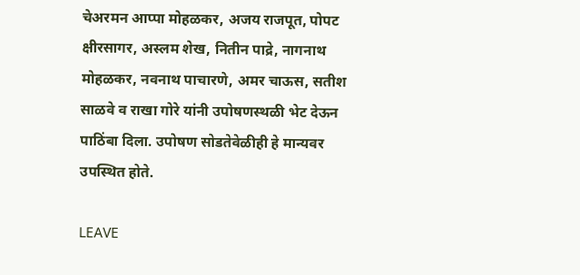चेअरमन आप्पा मोहळकर, अजय राजपूत, पोपट क्षीरसागर, अस्लम शेख, नितीन पाद्रे, नागनाथ मोहळकर, नवनाथ पाचारणे, अमर चाऊस, सतीश साळवे व राखा गोरे यांनी उपोषणस्थळी भेट देऊन पाठिंबा दिला. उपोषण सोडतेवेळीही हे मान्यवर उपस्थित होते.

LEAVE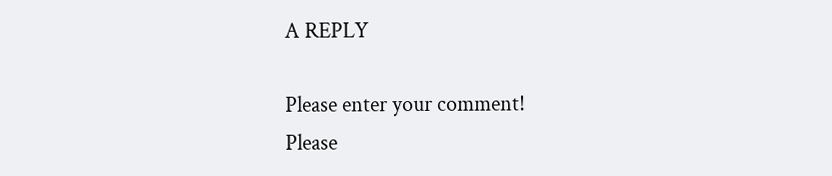A REPLY

Please enter your comment!
Please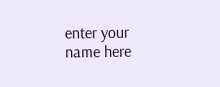enter your name here